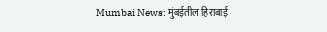Mumbai News: मुंबईतील हिराबाई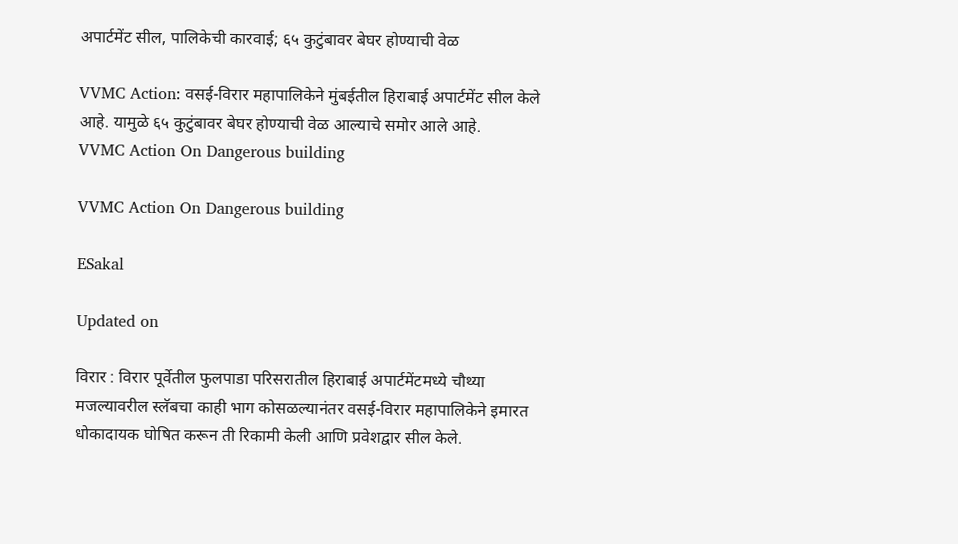अपार्टमेंट सील, पालिकेची कारवाई; ६५ कुटुंबावर बेघर होण्याची वेळ

VVMC Action: वसई-विरार महापालिकेने मुंबईतील हिराबाई अपार्टमेंट सील केले आहे. यामुळे ६५ कुटुंबावर बेघर होण्याची वेळ आल्याचे समोर आले आहे.
VVMC Action On Dangerous building

VVMC Action On Dangerous building

ESakal

Updated on

विरार : विरार पूर्वेतील फुलपाडा परिसरातील हिराबाई अपार्टमेंटमध्ये चौथ्या मजल्यावरील स्लॅबचा काही भाग कोसळल्यानंतर वसई-विरार महापालिकेने इमारत धोकादायक घोषित करून ती रिकामी केली आणि प्रवेशद्वार सील केले.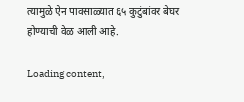त्यामुळे ऐन पावसाळ्यात ६५ कुटुंबांवर बेघर होण्याची वेळ आली आहे.

Loading content,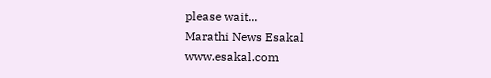please wait...
Marathi News Esakal
www.esakal.com